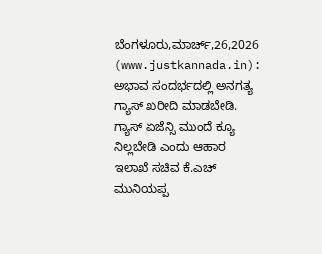ಬೆಂಗಳೂರು,ಮಾರ್ಚ್,26,2026 (www.justkannada.in): ಅಭಾವ ಸಂದರ್ಭದಲ್ಲಿ ಅನಗತ್ಯ ಗ್ಯಾಸ್ ಖರೀದಿ ಮಾಡಬೇಡಿ. ಗ್ಯಾಸ್ ಏಜೆನ್ಸಿ ಮುಂದೆ ಕ್ಯೂ ನಿಲ್ಲಬೇಡಿ ಎಂದು ಆಹಾರ ಇಲಾಖೆ ಸಚಿವ ಕೆ.ಎಚ್ ಮುನಿಯಪ್ಪ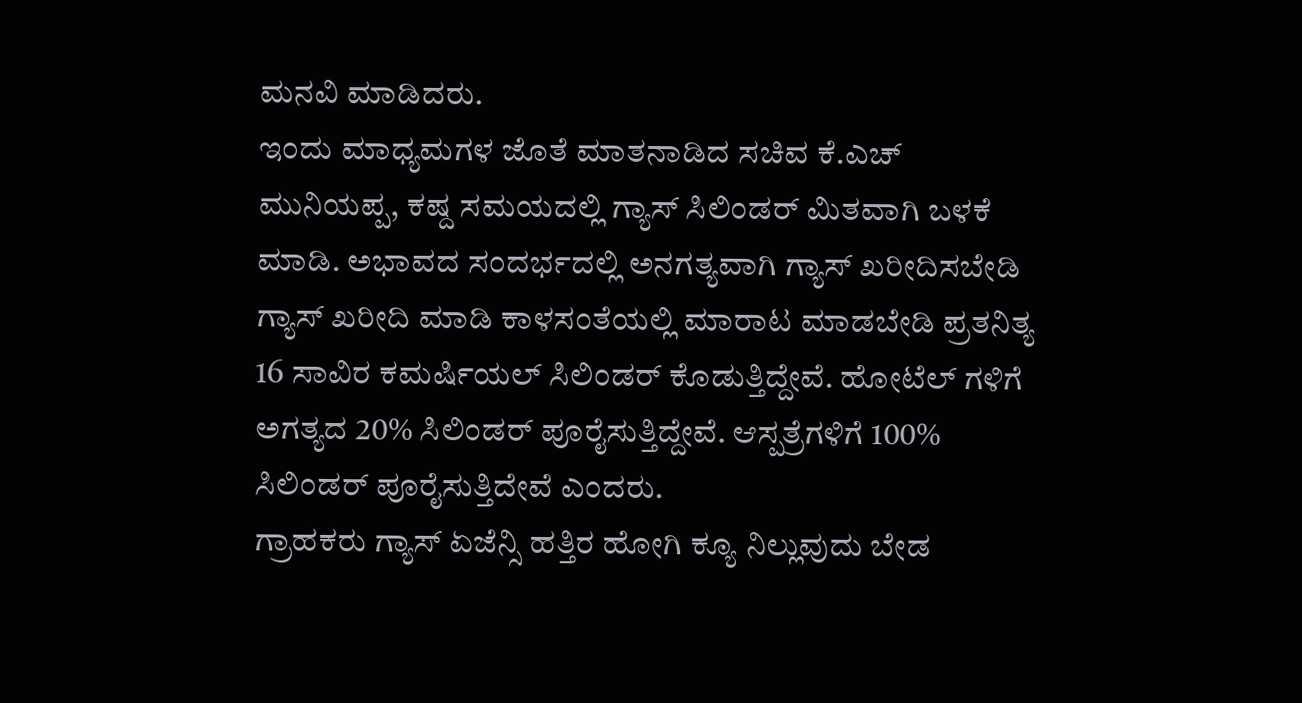ಮನವಿ ಮಾಡಿದರು.
ಇಂದು ಮಾಧ್ಯಮಗಳ ಜೊತೆ ಮಾತನಾಡಿದ ಸಚಿವ ಕೆ.ಎಚ್ ಮುನಿಯಪ್ಪ, ಕಷ್ದ ಸಮಯದಲ್ಲಿ ಗ್ಯಾಸ್ ಸಿಲಿಂಡರ್ ಮಿತವಾಗಿ ಬಳಕೆ ಮಾಡಿ. ಅಭಾವದ ಸಂದರ್ಭದಲ್ಲಿ ಅನಗತ್ಯವಾಗಿ ಗ್ಯಾಸ್ ಖರೀದಿಸಬೇಡಿ ಗ್ಯಾಸ್ ಖರೀದಿ ಮಾಡಿ ಕಾಳಸಂತೆಯಲ್ಲಿ ಮಾರಾಟ ಮಾಡಬೇಡಿ ಪ್ರತನಿತ್ಯ 16 ಸಾವಿರ ಕಮರ್ಷಿಯಲ್ ಸಿಲಿಂಡರ್ ಕೊಡುತ್ತಿದ್ದೇವೆ. ಹೋಟೆಲ್ ಗಳಿಗೆ ಅಗತ್ಯದ 20% ಸಿಲಿಂಡರ್ ಪೂರೈಸುತ್ತಿದ್ದೇವೆ. ಆಸ್ಪತ್ರೆಗಳಿಗೆ 100% ಸಿಲಿಂಡರ್ ಪೂರೈಸುತ್ತಿದೇವೆ ಎಂದರು.
ಗ್ರಾಹಕರು ಗ್ಯಾಸ್ ಏಜೆನ್ಸಿ ಹತ್ತಿರ ಹೋಗಿ ಕ್ಯೂ ನಿಲ್ಲುವುದು ಬೇಡ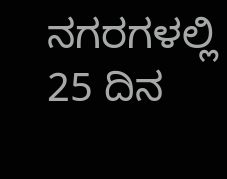ನಗರಗಳಲ್ಲಿ 25 ದಿನ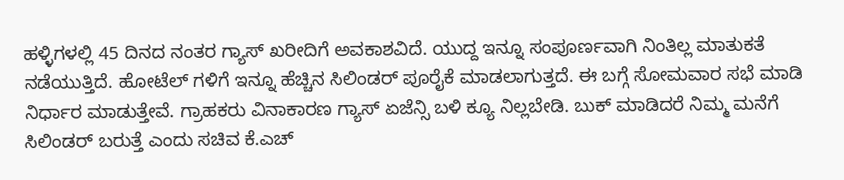ಹಳ್ಳಿಗಳಲ್ಲಿ 45 ದಿನದ ನಂತರ ಗ್ಯಾಸ್ ಖರೀದಿಗೆ ಅವಕಾಶವಿದೆ. ಯುದ್ದ ಇನ್ನೂ ಸಂಪೂರ್ಣವಾಗಿ ನಿಂತಿಲ್ಲ ಮಾತುಕತೆ ನಡೆಯುತ್ತಿದೆ. ಹೋಟೆಲ್ ಗಳಿಗೆ ಇನ್ನೂ ಹೆಚ್ಚಿನ ಸಿಲಿಂಡರ್ ಪೂರೈಕೆ ಮಾಡಲಾಗುತ್ತದೆ. ಈ ಬಗ್ಗೆ ಸೋಮವಾರ ಸಭೆ ಮಾಡಿ ನಿರ್ಧಾರ ಮಾಡುತ್ತೇವೆ. ಗ್ರಾಹಕರು ವಿನಾಕಾರಣ ಗ್ಯಾಸ್ ಏಜೆನ್ಸಿ ಬಳಿ ಕ್ಯೂ ನಿಲ್ಲಬೇಡಿ. ಬುಕ್ ಮಾಡಿದರೆ ನಿಮ್ಮ ಮನೆಗೆ ಸಿಲಿಂಡರ್ ಬರುತ್ತೆ ಎಂದು ಸಚಿವ ಕೆ.ಎಚ್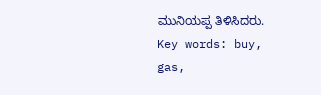ಮುನಿಯಪ್ಪ ತಿಳಿಸಿದರು.
Key words: buy, gas,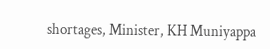shortages, Minister, KH Muniyappa